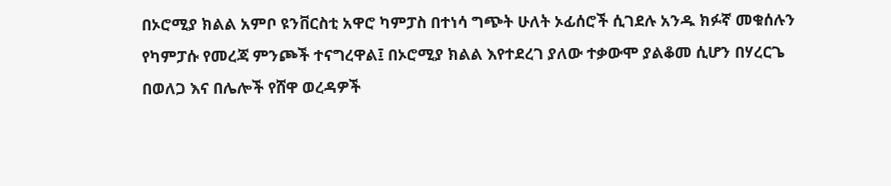በኦሮሚያ ክልል አምቦ ዩንቨርስቲ አዋሮ ካምፓስ በተነሳ ግጭት ሁለት ኦፊሰሮች ሲገደሉ አንዱ ክፉኛ መቁሰሉን የካምፓሱ የመረጃ ምንጮች ተናግረዋል፤ በኦሮሚያ ክልል እየተደረገ ያለው ተቃውሞ ያልቆመ ሲሆን በሃረርጌ በወለጋ እና በሌሎች የሸዋ ወረዳዎች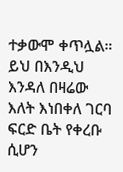ተቃውሞ ቀጥሏል። ይህ በእንዲህ እንዳለ በዛሬው እለት እነበቀለ ገርባ ፍርድ ቤት የቀረቡ ሲሆን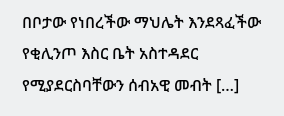በቦታው የነበረችው ማህሌት እንደጻፈችው የቂሊንጦ እስር ቤት አስተዳደር የሚያደርስባቸውን ሰብአዊ መብት […]